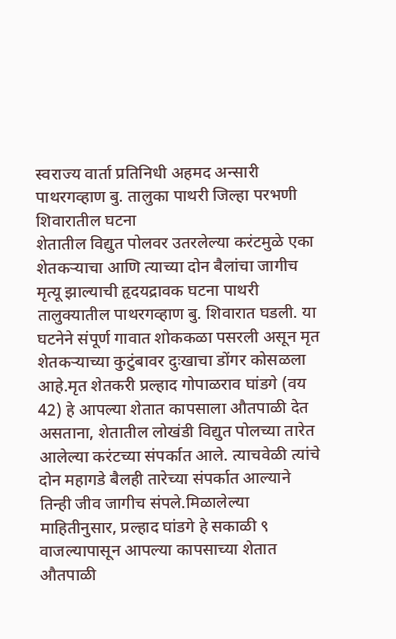स्वराज्य वार्ता प्रतिनिधी अहमद अन्सारी
पाथरगव्हाण बु. तालुका पाथरी जिल्हा परभणी शिवारातील घटना
शेतातील विद्युत पोलवर उतरलेल्या करंटमुळे एका शेतकऱ्याचा आणि त्याच्या दोन बैलांचा जागीच मृत्यू झाल्याची हृदयद्रावक घटना पाथरी तालुक्यातील पाथरगव्हाण बु. शिवारात घडली. या घटनेने संपूर्ण गावात शोककळा पसरली असून मृत शेतकऱ्याच्या कुटुंबावर दुःखाचा डोंगर कोसळला आहे.मृत शेतकरी प्रल्हाद गोपाळराव घांडगे (वय 42) हे आपल्या शेतात कापसाला औतपाळी देत असताना, शेतातील लोखंडी विद्युत पोलच्या तारेत आलेल्या करंटच्या संपर्कात आले. त्याचवेळी त्यांचे दोन महागडे बैलही तारेच्या संपर्कात आल्याने तिन्ही जीव जागीच संपले.मिळालेल्या माहितीनुसार, प्रल्हाद घांडगे हे सकाळी ९ वाजल्यापासून आपल्या कापसाच्या शेतात औतपाळी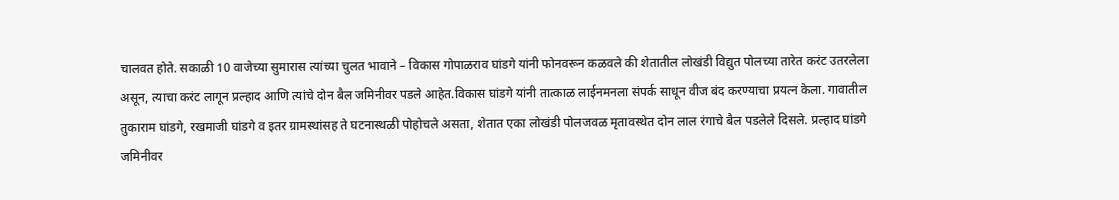चालवत होते. सकाळी 10 वाजेच्या सुमारास त्यांच्या चुलत भावाने – विकास गोपाळराव घांडगे यांनी फोनवरून कळवले की शेतातील लोखंडी विद्युत पोलच्या तारेत करंट उतरलेला असून, त्याचा करंट लागून प्रल्हाद आणि त्यांचे दोन बैल जमिनीवर पडले आहेत.विकास घांडगे यांनी तात्काळ लाईनमनला संपर्क साधून वीज बंद करण्याचा प्रयत्न केला. गावातील तुकाराम घांडगे, रखमाजी घांडगे व इतर ग्रामस्थांसह ते घटनास्थळी पोहोचले असता, शेतात एका लोखंडी पोलजवळ मृतावस्थेत दोन लाल रंगाचे बैल पडलेले दिसले. प्रल्हाद घांडगे जमिनीवर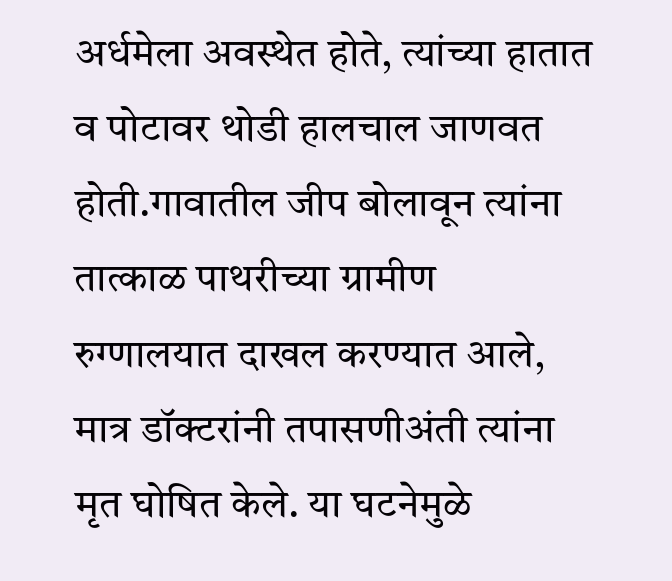अर्धमेला अवस्थेत होते, त्यांच्या हातात व पोटावर थोडी हालचाल जाणवत होती.गावातील जीप बोलावून त्यांना तात्काळ पाथरीच्या ग्रामीण रुग्णालयात दाखल करण्यात आले, मात्र डॉक्टरांनी तपासणीअंती त्यांना मृत घोषित केले. या घटनेमुळे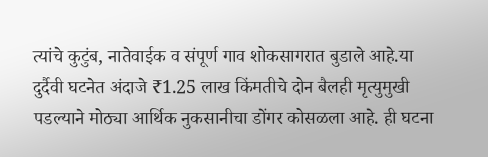त्यांचे कुटुंब, नातेवाईक व संपूर्ण गाव शोकसागरात बुडाले आहे.या दुर्दैवी घटनेत अंदाजे ₹1.25 लाख किंमतीचे दोन बैलही मृत्युमुखी पडल्याने मोठ्या आर्थिक नुकसानीचा डोंगर कोसळला आहे. ही घटना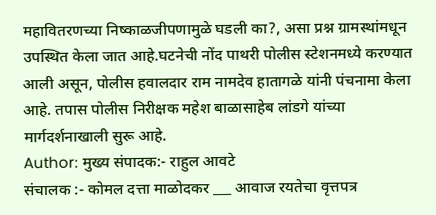महावितरणच्या निष्काळजीपणामुळे घडली का?, असा प्रश्न ग्रामस्थांमधून उपस्थित केला जात आहे.घटनेची नोंद पाथरी पोलीस स्टेशनमध्ये करण्यात आली असून, पोलीस हवालदार राम नामदेव हातागळे यांनी पंचनामा केला आहे. तपास पोलीस निरीक्षक महेश बाळासाहेब लांडगे यांच्या मार्गदर्शनाखाली सुरू आहे.
Author: मुख्य संपादक:- राहुल आवटे
संचालक :- कोमल दत्ता माळोदकर ___ आवाज रयतेचा वृत्तपत्र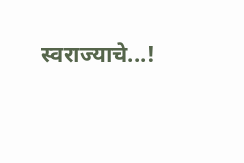स्वराज्याचे...!